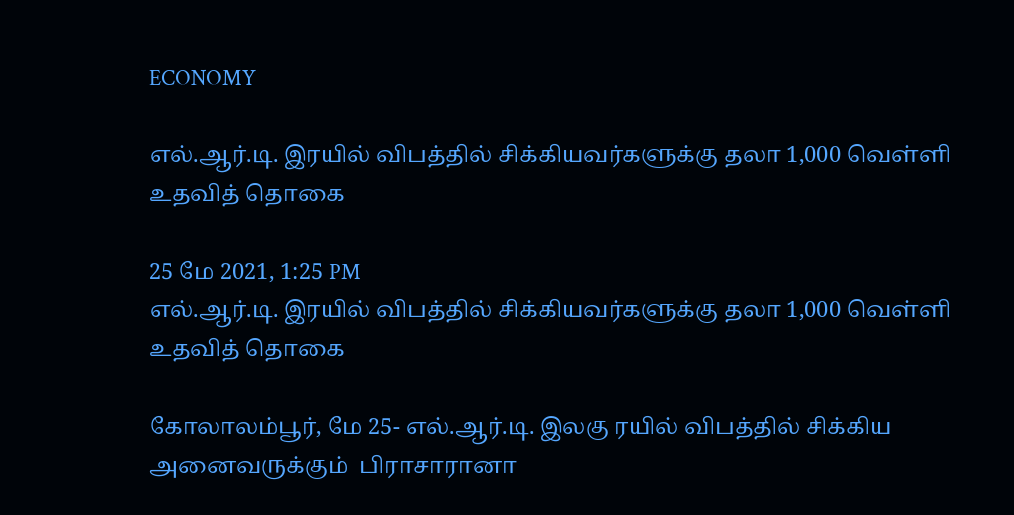ECONOMY

எல்.ஆர்.டி. இரயில் விபத்தில் சிக்கியவர்களுக்கு தலா 1,000 வெள்ளி உதவித் தொகை

25 மே 2021, 1:25 PM
எல்.ஆர்.டி. இரயில் விபத்தில் சிக்கியவர்களுக்கு தலா 1,000 வெள்ளி உதவித் தொகை

கோலாலம்பூர், மே 25- எல்.ஆர்.டி. இலகு ரயில் விபத்தில் சிக்கிய அனைவருக்கும்  பிராசாரானா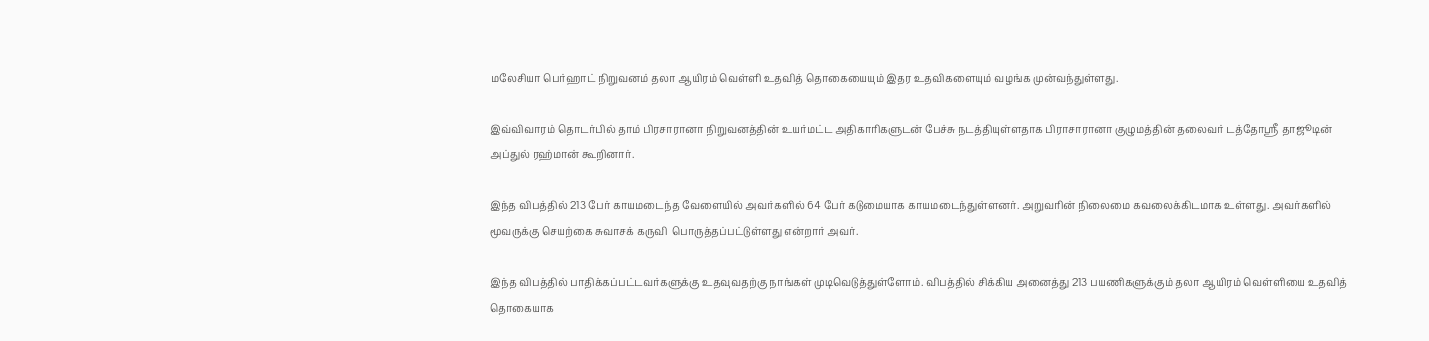மலேசியா பெர்ஹாட் நிறுவனம் தலா ஆயிரம் வெள்ளி உதவித் தொகையையும் இதர உதவிகளையும் வழங்க முன்வந்துள்ளது.

இவ்விவாரம் தொடர்பில் தாம் பிரசாரானா நிறுவனத்தின் உயர்மட்ட அதிகாரிகளுடன் பேச்சு நடத்தியுள்ளதாக பிராசாரானா குழுமத்தின் தலைவர் டத்தோஸ்ரீ தாஜூடின் அப்துல் ரஹ்மான் கூறினார்.

இந்த விபத்தில் 213 பேர் காயமடைந்த வேளையில் அவர்களில் 64 பேர் கடுமையாக காயமடைந்துள்ளனர். அறுவரின் நிலைமை கவலைக்கிடமாக உள்ளது. அவர்களில் மூவருக்கு செயற்கை சுவாசக் கருவி  பொருத்தப்பட்டுள்ளது என்றார் அவர்.

இந்த விபத்தில் பாதிக்கப்பட்டவர்களுக்கு உதவுவதற்கு நாங்கள் முடிவெடுத்துள்ளோம். விபத்தில் சிக்கிய அனைத்து 213 பயணிகளுக்கும் தலா ஆயிரம் வெள்ளியை உதவித் தொகையாக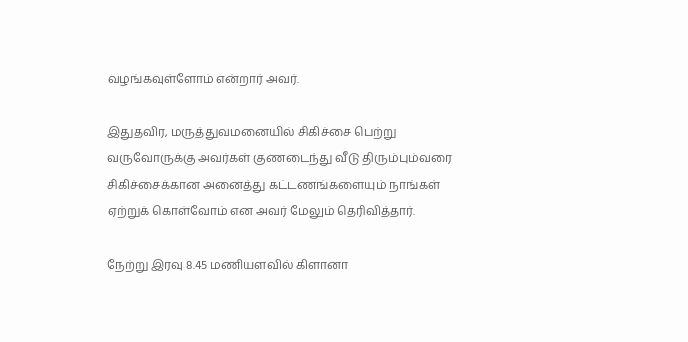வழங்கவுள்ளோம் என்றார் அவர்.

இதுதவிர, மருத்துவமனையில் சிகிச்சை பெற்று வருவோருக்கு அவர்கள் குணடைந்து வீடு திரும்பும்வரை சிகிச்சைக்கான அனைத்து கட்டணங்களையும் நாங்கள் ஏற்றுக் கொள்வோம் என அவர் மேலும் தெரிவித்தார்.

நேற்று இரவு 8.45 மணியளவில் கிளானா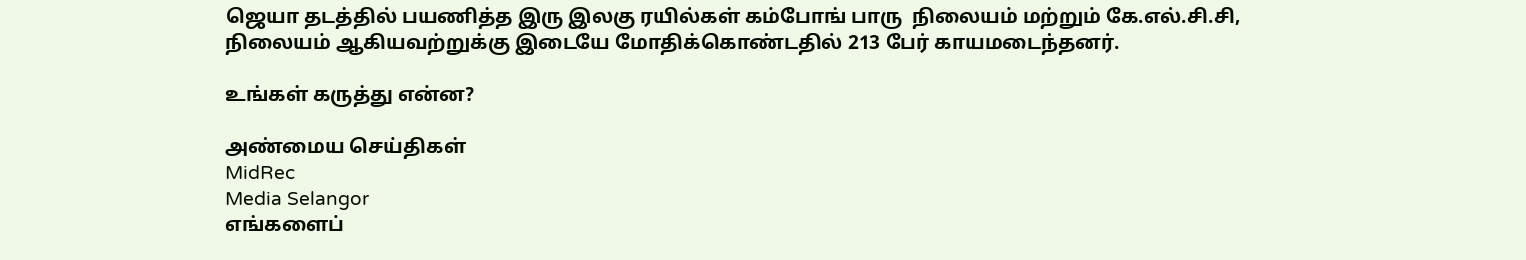ஜெயா தடத்தில் பயணித்த இரு இலகு ரயில்கள் கம்போங் பாரு  நிலையம் மற்றும் கே.எல்.சி.சி, நிலையம் ஆகியவற்றுக்கு இடையே மோதிக்கொண்டதில் 213 பேர் காயமடைந்தனர்.

உங்கள் கருத்து என்ன?

அண்மைய செய்திகள்
MidRec
Media Selangor
எங்களைப்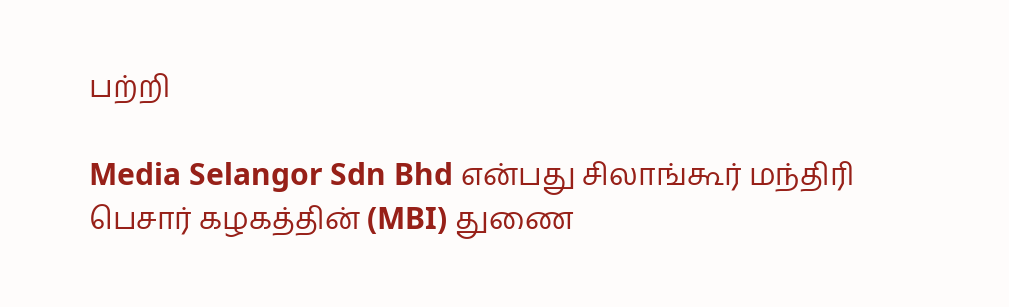பற்றி

Media Selangor Sdn Bhd என்பது சிலாங்கூர் மந்திரி பெசார் கழகத்தின் (MBI) துணை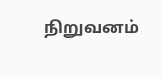நிறுவனம்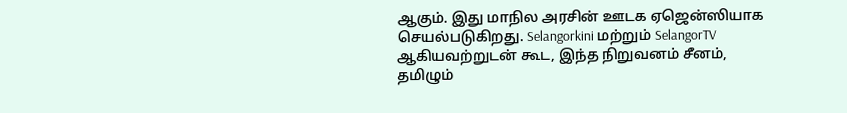ஆகும். இது மாநில அரசின் ஊடக ஏஜென்ஸியாக செயல்படுகிறது. Selangorkini மற்றும் SelangorTV ஆகியவற்றுடன் கூட, இந்த நிறுவனம் சீனம், தமிழும்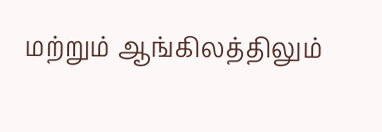மற்றும் ஆங்கிலத்திலும்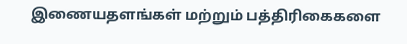இணையதளங்கள் மற்றும் பத்திரிகைகளை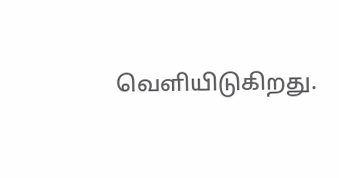வெளியிடுகிறது.